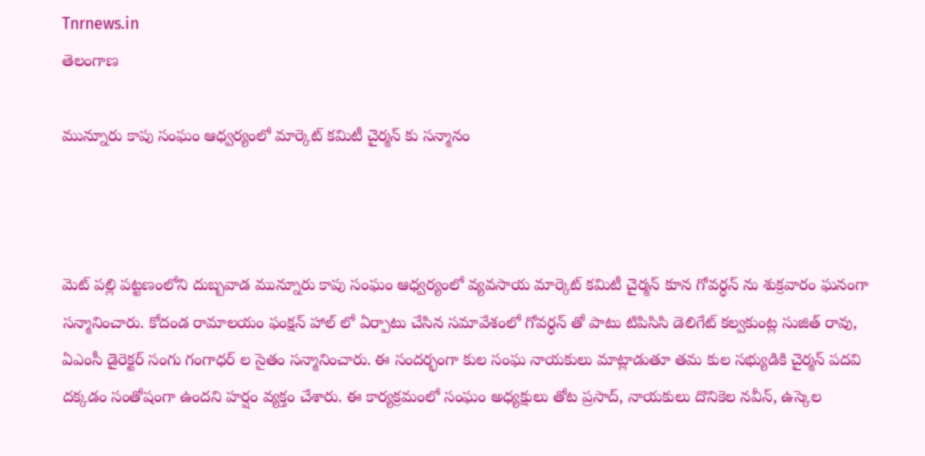Tnrnews.in
తెలంగాణ

మున్నూరు కాపు సంఘం ఆధ్వర్యంలో మార్కెట్ కమిటీ చైర్మన్ కు సన్మానం



మెట్ పల్లి పట్టణంలోని దుబ్బవాడ మున్నూరు కాపు సంఘం ఆధ్వర్యంలో వ్యవసాయ మార్కెట్ కమిటీ చైర్మన్ కూన గోవర్ధన్ ను శుక్రవారం ఘనంగా సన్మానించారు. కోదండ రామాలయం ఫంక్షన్ హాల్ లో ఏర్పాటు చేసిన సమావేశంలో గోవర్ధన్ తో పాటు టిపిసిసి డెలిగేట్ కల్వకుంట్ల సుజిత్ రావు, ఏఎంసీ డైరెక్టర్ సంగు గంగాధర్ ల సైతం సన్మానించారు. ఈ సందర్భంగా కుల సంఘ నాయకులు మాట్లాడుతూ తమ కుల సభ్యుడికి చైర్మన్ పదవి దక్కడం సంతోషంగా ఉందని హర్షం వ్యక్తం చేశారు. ఈ కార్యక్రమంలో సంఘం అధ్యక్షులు తోట ప్రసాద్, నాయకులు దొనికెల నవీన్, ఉస్కెల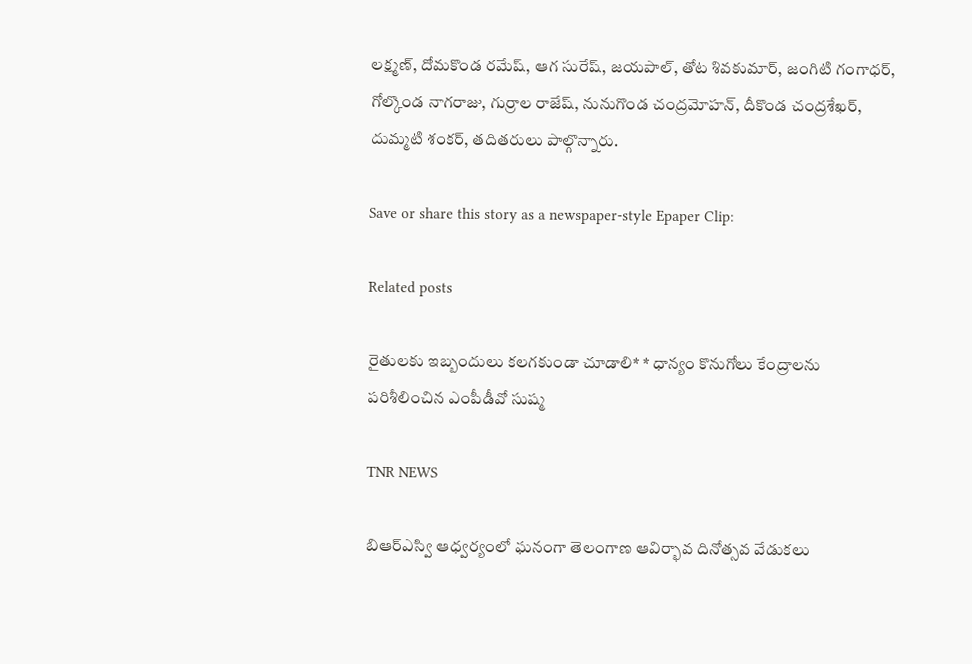లక్ష్మణ్, దోమకొండ రమేష్, ఆగ సురేష్, జయపాల్, తోట శివకుమార్, జంగిటి గంగాధర్, గోల్కొండ నాగరాజు, గుర్రాల రాజేష్, నునుగొండ చంద్రమోహన్, దీకొండ చంద్రశేఖర్, దుమ్మటి శంకర్, తదితరులు పాల్గొన్నారు.

Save or share this story as a newspaper-style Epaper Clip:

Related posts

రైతులకు ఇబ్బందులు కలగకుండా చూడాలి* * ధాన్యం కొనుగోలు కేంద్రాలను పరిశీలించిన ఎంపీడీవో సుష్మ

TNR NEWS

బిఆర్ఎస్వి ఆధ్వర్యంలో ఘనంగా తెలంగాణ ఆవిర్భావ దినోత్సవ వేడుకలు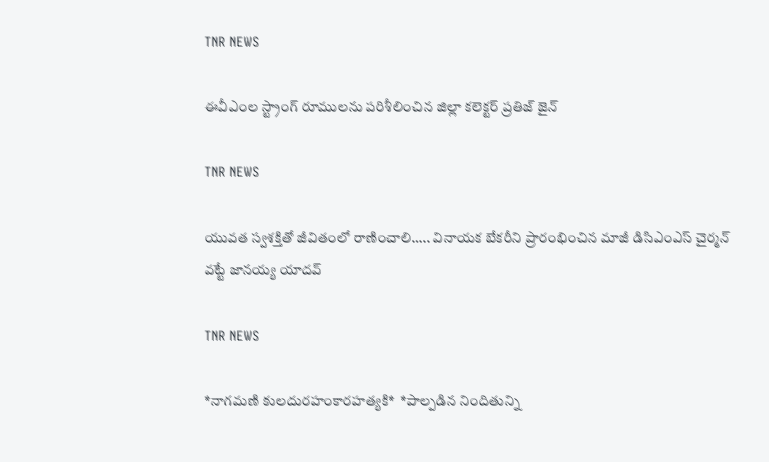TNR NEWS

ఈవీఎంల స్ట్రాంగ్ రూములను పరిశీలించిన జిల్లా కలెక్టర్ ప్రతిజ్ జైన్

TNR NEWS

యువత స్వశక్తితో జీవితంలో రాణించాలి….. వినాయక బేకరీని ప్రారంభించిన మాజీ డిసిఎంఎస్ చైర్మన్ వట్టే జానయ్య యాదవ్

TNR NEWS

*నాగమణి కులదురహంకారహత్యకి*  *పాల్పడిన నిందితున్ని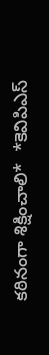కఠినంగా శిక్షించాలి*  *కెవిపిఎస్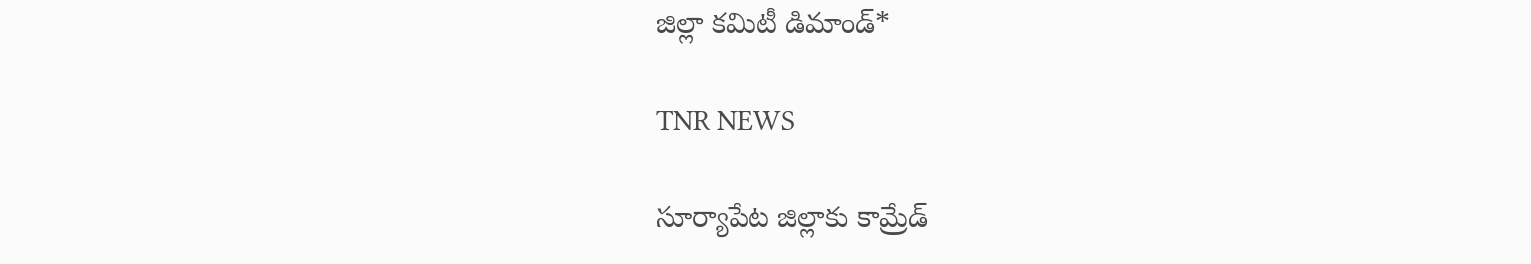జిల్లా కమిటీ డిమాండ్*

TNR NEWS

సూర్యాపేట జిల్లాకు కామ్రేడ్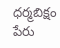ధర్మబిక్షం పేరు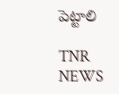పెట్టాలి

TNR NEWS